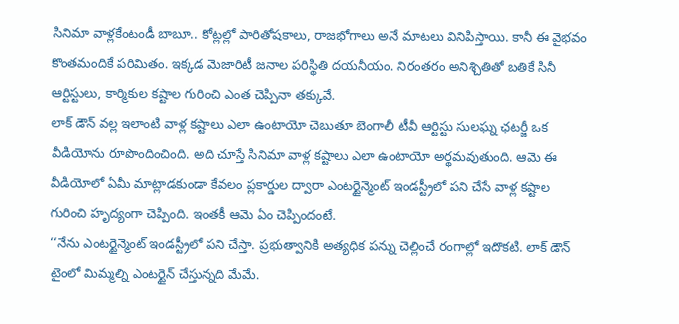సినిమా వాళ్లకేంటండీ బాబూ.. కోట్లల్లో పారితోషకాలు, రాజభోగాలు అనే మాటలు వినిపిస్తాయి. కానీ ఈ వైభవం కొంతమందికే పరిమితం. ఇక్కడ మెజారిటీ జనాల పరిస్థితి దయనీయం. నిరంతరం అనిశ్చితితో బతికే సినీ ఆర్టిస్టులు, కార్మికుల కష్టాల గురించి ఎంత చెప్పినా తక్కువే.
లాక్ డౌన్ వల్ల ఇలాంటి వాళ్ల కష్టాలు ఎలా ఉంటాయో చెబుతూ బెంగాలీ టీవీ ఆర్టిస్టు సులఘ్న ఛటర్జీ ఒక వీడియోను రూపొందించింది. అది చూస్తే సినిమా వాళ్ల కష్టాలు ఎలా ఉంటాయో అర్థమవుతుంది. ఆమె ఈ వీడియోలో ఏమీ మాట్లాడకుండా కేవలం ప్లకార్డుల ద్వారా ఎంటర్టైన్మెంట్ ఇండస్ట్రీలో పని చేసే వాళ్ల కష్టాల గురించి హృద్యంగా చెప్పింది. ఇంతకీ ఆమె ఏం చెప్పిందంటే.
‘‘నేను ఎంటర్టైన్మెంట్ ఇండస్ట్రీలో పని చేస్తా. ప్రభుత్వానికి అత్యధిక పన్ను చెల్లించే రంగాల్లో ఇదొకటి. లాక్ డౌన్ టైంలో మిమ్మల్ని ఎంటర్టైన్ చేస్తున్నది మేమే.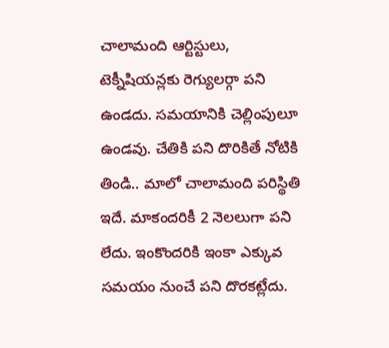చాలామంది ఆర్టిస్టులు, టెక్నీషియన్లకు రెగ్యులర్గా పని ఉండదు. సమయానికి చెల్లింపులూ ఉండవు. చేతికి పని దొరికితే నోటికి తిండి.. మాలో చాలామంది పరిస్థితి ఇదే. మాకందరికీ 2 నెలలుగా పని లేదు. ఇంకొందరికి ఇంకా ఎక్కువ సమయం నుంచే పని దొరకట్లేదు.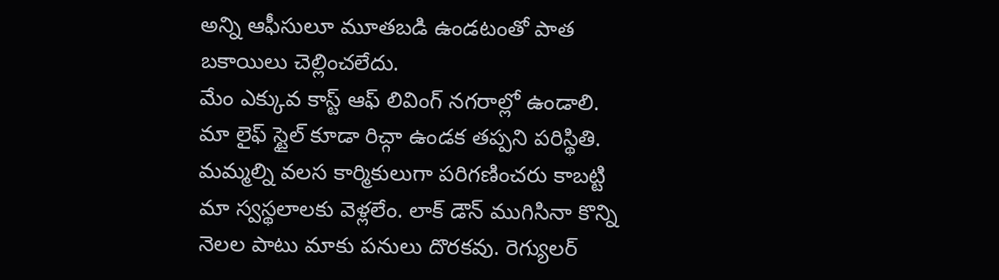అన్ని ఆఫీసులూ మూతబడి ఉండటంతో పాత బకాయిలు చెల్లించలేదు.
మేం ఎక్కువ కాస్ట్ ఆఫ్ లివింగ్ నగరాల్లో ఉండాలి. మా లైఫ్ స్టైల్ కూడా రిచ్గా ఉండక తప్పని పరిస్థితి. మమ్మల్ని వలస కార్మికులుగా పరిగణించరు కాబట్టి మా స్వస్థలాలకు వెళ్లలేం. లాక్ డౌన్ ముగిసినా కొన్ని నెలల పాటు మాకు పనులు దొరకవు. రెగ్యులర్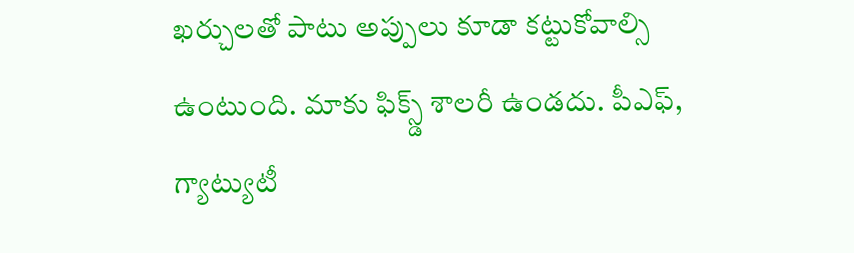ఖర్చులతో పాటు అప్పులు కూడా కట్టుకోవాల్సి ఉంటుంది. మాకు ఫిక్స్డ్ శాలరీ ఉండదు. పీఎఫ్, గ్యాట్యుటీ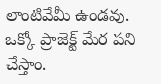లాంటివేమీ ఉండవు. ఒక్కో ప్రాజెక్ట్ మేర పని చేస్తాం.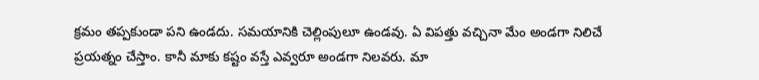క్రమం తప్పకుండా పని ఉండదు. సమయానికి చెల్లింపులూ ఉండవు. ఏ విపత్తు వచ్చినా మేం అండగా నిలిచే ప్రయత్నం చేస్తాం. కానీ మాకు కష్టం వస్తే ఎవ్వరూ అండగా నిలవరు. మా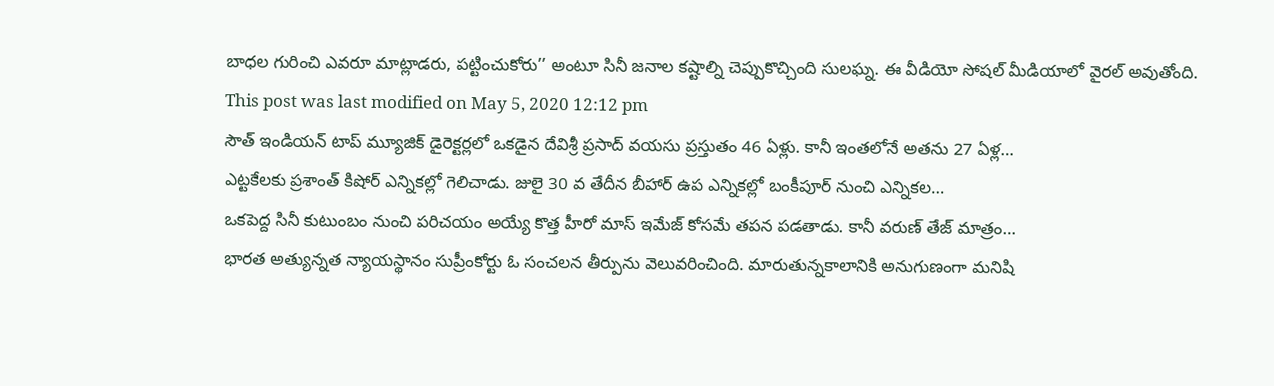బాధల గురించి ఎవరూ మాట్లాడరు, పట్టించుకోరు’’ అంటూ సినీ జనాల కష్టాల్ని చెప్పుకొచ్చింది సులఘ్న. ఈ వీడియో సోషల్ మీడియాలో వైరల్ అవుతోంది.
This post was last modified on May 5, 2020 12:12 pm
సౌత్ ఇండియన్ టాప్ మ్యూజిక్ డైరెక్టర్లలో ఒకడైన దేవిశ్రీ ప్రసాద్ వయసు ప్రస్తుతం 46 ఏళ్లు. కానీ ఇంతలోనే అతను 27 ఏళ్ల…
ఎట్టకేలకు ప్రశాంత్ కిషోర్ ఎన్నికల్లో గెలిచాడు. జులై 30 వ తేదీన బీహార్ ఉప ఎన్నికల్లో బంకీపూర్ నుంచి ఎన్నికల…
ఒకపెద్ద సినీ కుటుంబం నుంచి పరిచయం అయ్యే కొత్త హీరో మాస్ ఇమేజ్ కోసమే తపన పడతాడు. కానీ వరుణ్ తేజ్ మాత్రం…
భారత అత్యున్నత న్యాయస్థానం సుప్రీంకోర్టు ఓ సంచలన తీర్పును వెలువరించింది. మారుతున్నకాలానికి అనుగుణంగా మనిషి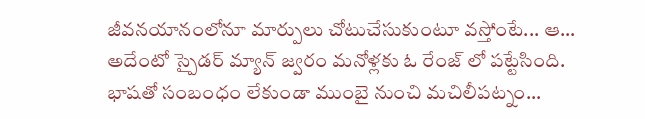జీవనయానంలోనూ మార్పులు చోటుచేసుకుంటూ వస్తోంటే... ఆ…
అదేంటో స్పైడర్ మ్యాన్ జ్వరం మనోళ్లకు ఓ రేంజ్ లో పట్టేసింది. భాషతో సంబంధం లేకుండా ముంబై నుంచి మచిలీపట్నం…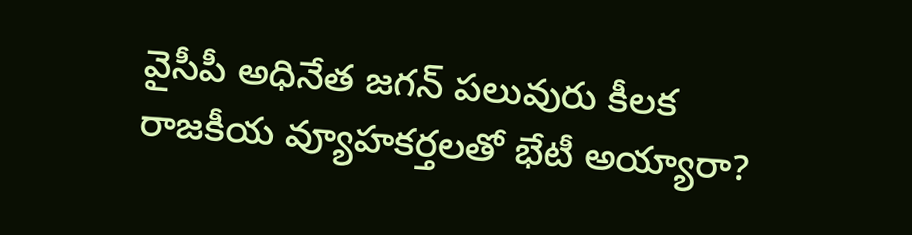వైసీపీ అధినేత జగన్ పలువురు కీలక రాజకీయ వ్యూహకర్తలతో భేటీ అయ్యారా?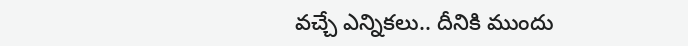వచ్చే ఎన్నికలు.. దీనికి ముందు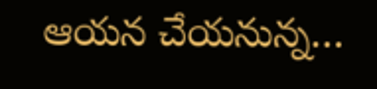ఆయన చేయనున్న…